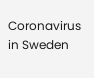Coronavirus in Sweden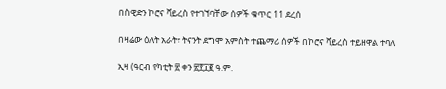በስዊድን ኮሮና ቫይረስ የተገኘባቸው ሰዎች ቁጥር 11 ደረሰ

በዛሬው ዕለት አራት፣ ትናንት ደግሞ አምስት ተጨማሪ ሰዎች በኮሮና ቫይረስ ተይዘዋል ተባለ

ኢዛ (ዓርብ የካቲት ፳ ቀን ፳፻፲፪ ዓ.ም.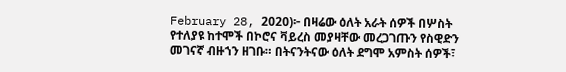February 28, 2020)፦ በዛሬው ዕለት አራት ሰዎች በሦስት የተለያዩ ከተሞች በኮሮና ቫይረስ መያዛቸው መረጋገጡን የስዊድን መገናኛ ብዙኀን ዘገቡ። በትናንትናው ዕለት ደግሞ አምስት ሰዎች፣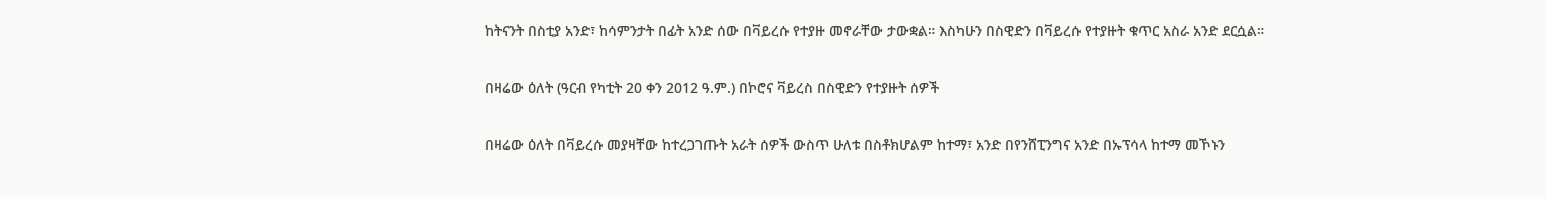ከትናንት በስቲያ አንድ፣ ከሳምንታት በፊት አንድ ሰው በቫይረሱ የተያዙ መኖራቸው ታውቋል። እስካሁን በስዊድን በቫይረሱ የተያዙት ቁጥር አስራ አንድ ደርሷል።

በዛሬው ዕለት (ዓርብ የካቲት 20 ቀን 2012 ዓ.ም.) በኮሮና ቫይረስ በስዊድን የተያዙት ሰዎች

በዛሬው ዕለት በቫይረሱ መያዛቸው ከተረጋገጡት አራት ሰዎች ውስጥ ሁለቱ በስቶክሆልም ከተማ፣ አንድ በየንሸፒንግና አንድ በኡፕሳላ ከተማ መኾኑን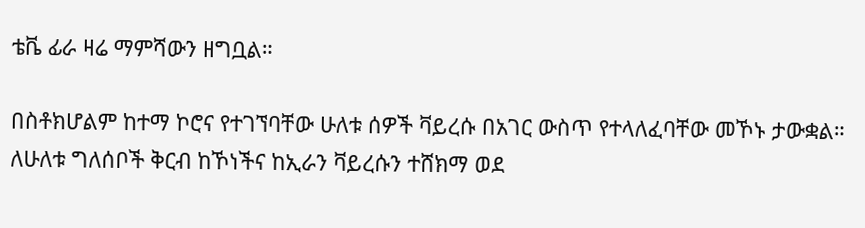ቴቬ ፊራ ዛሬ ማምሻውን ዘግቧል።

በስቶክሆልም ከተማ ኮሮና የተገኘባቸው ሁለቱ ሰዎች ቫይረሱ በአገር ውስጥ የተላለፈባቸው መኾኑ ታውቋል። ለሁለቱ ግለሰቦች ቅርብ ከኾነችና ከኢራን ቫይረሱን ተሸክማ ወደ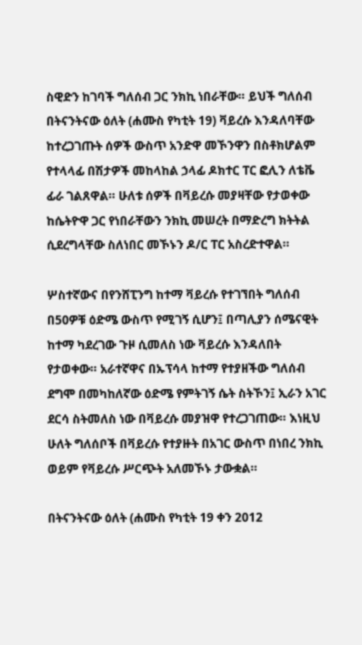ስዊድን ከገባች ግለሰብ ጋር ንክኪ ነበራቸው። ይህች ግለሰብ በትናንትናው ዕለት (ሐሙስ የካቲት 19) ቫይረሱ እንዳለባቸው ከተረጋገጡት ሰዎች ውስጥ አንድዋ መኾንዋን በስቶክሆልም የተላላፊ በሽታዎች መከላከል ኃላፊ ዶክተር ፐር ፎሊን ለቴቬ ፊራ ገልጸዋል። ሁለቱ ሰዎች በቫይረሱ መያዛቸው የታወቀው ከሴትዮዋ ጋር የነበራቸውን ንክኪ መሠረት በማድረግ ክትትል ሲደረግላቸው ስለነበር መኾኑን ዶ/ር ፐር አስረድተዋል።

ሦስተኛውና በየንሸፒንግ ከተማ ቫይረሱ የተገኘበት ግለሰብ በ50ዎቹ ዕድሜ ውስጥ የሚገኝ ሲሆን፤ በጣሊያን ሰሜናዊት ከተማ ካደረገው ጉዞ ሲመለስ ነው ቫይረሱ እንዳለበት የታወቀው። አራተኛዋና በኡፕሳላ ከተማ የተያዘችው ግለሰብ ደግሞ በመካከለኛው ዕድሜ የምትገኝ ሴት ስትኾን፤ ኢራን አገር ደርሳ ስትመለስ ነው በቫይረሱ መያዝዋ የተረጋገጠው። እነዚህ ሁለት ግለሰቦች በቫይረሱ የተያዙት በአገር ውስጥ በነበረ ንክኪ ወይም የቫይረሱ ሥርጭት አለመኾኑ ታውቋል።

በትናንትናው ዕለት (ሐሙስ የካቲት 19 ቀን 2012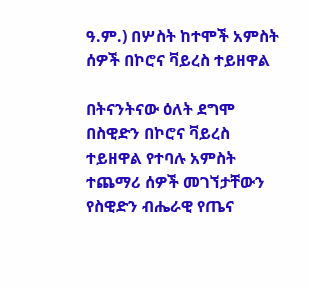ዓ.ም.) በሦስት ከተሞች አምስት ሰዎች በኮሮና ቫይረስ ተይዘዋል

በትናንትናው ዕለት ደግሞ በስዊድን በኮሮና ቫይረስ ተይዘዋል የተባሉ አምስት ተጨማሪ ሰዎች መገኘታቸውን የስዊድን ብሔራዊ የጤና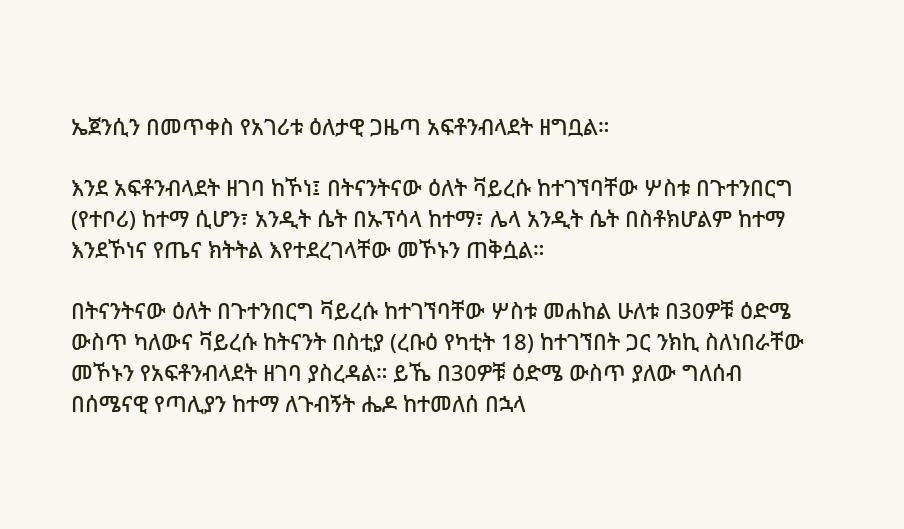ኤጀንሲን በመጥቀስ የአገሪቱ ዕለታዊ ጋዜጣ አፍቶንብላደት ዘግቧል።

እንደ አፍቶንብላደት ዘገባ ከኾነ፤ በትናንትናው ዕለት ቫይረሱ ከተገኘባቸው ሦስቱ በጉተንበርግ (የተቦሪ) ከተማ ሲሆን፣ አንዲት ሴት በኡፕሳላ ከተማ፣ ሌላ አንዲት ሴት በስቶክሆልም ከተማ እንደኾነና የጤና ክትትል እየተደረገላቸው መኾኑን ጠቅሷል።

በትናንትናው ዕለት በጉተንበርግ ቫይረሱ ከተገኘባቸው ሦስቱ መሐከል ሁለቱ በ30ዎቹ ዕድሜ ውስጥ ካለውና ቫይረሱ ከትናንት በስቲያ (ረቡዕ የካቲት 18) ከተገኘበት ጋር ንክኪ ስለነበራቸው መኾኑን የአፍቶንብላደት ዘገባ ያስረዳል። ይኼ በ30ዎቹ ዕድሜ ውስጥ ያለው ግለሰብ በሰሜናዊ የጣሊያን ከተማ ለጉብኝት ሔዶ ከተመለሰ በኋላ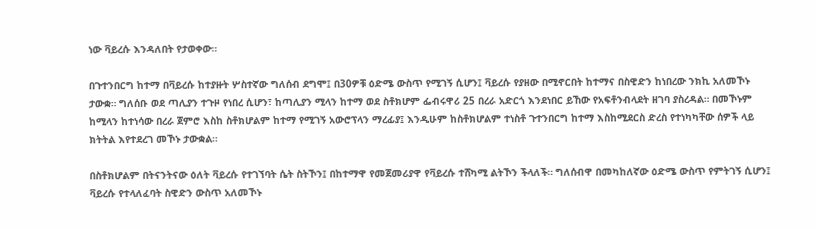ነው ቫይረሱ እንዳለበት የታወቀው።

በጉተንበርግ ከተማ በቫይረሱ ከተያዙት ሦስተኛው ግለሰብ ደግሞ፤ በ30ዎቹ ዕድሜ ውስጥ የሚገኝ ሲሆን፤ ቫይረሱ የያዘው በሚኖርበት ከተማና በስዊድን ከነበረው ንክኪ አለመኾኑ ታውቋ። ግለሰቡ ወደ ጣሊያን ተጉዞ የነበረ ሲሆን፣ ከጣሊያን ሚላን ከተማ ወደ ስቶክሆም ፌብሩዋሪ 25 በረራ አድርጎ እንደነበር ይኸው የአፍቶንብላደት ዘገባ ያስረዳል። በመኾኑም ከሚላን ከተነሳው በረራ ጀምሮ እስከ ስቶክሆልም ከተማ የሚገኝ አውሮፕላን ማረፊያ፤ እንዲሁም ከስቶክሆልም ተነስቶ ጉተንበርግ ከተማ እስከሚደርስ ድረስ የተነካካቸው ሰዎች ላይ ክትትል እየተደረገ መኾኑ ታውቋል።

በስቶክሆልም በትናንትናው ዕለት ቫይረሱ የተገኘባት ሴት ስትኾን፤ በከተማዋ የመጀመሪያዋ የቫይረሱ ተሸካሚ ልትኾን ችላለች። ግለሰብዋ በመካከለኛው ዕድሜ ውስጥ የምትገኝ ሲሆን፤ ቫይረሱ የተላለፈባት ስዊድን ውስጥ አለመኾኑ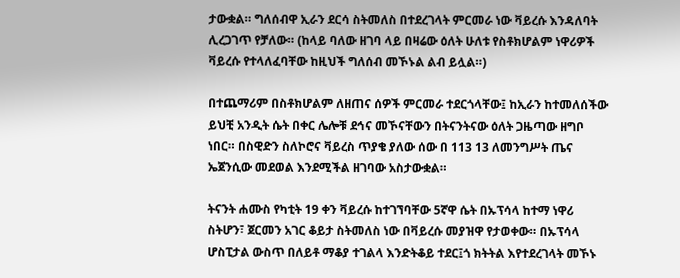ታውቋል። ግለሰብዋ ኢራን ደርሳ ስትመለስ በተደረገላት ምርመራ ነው ቫይረሱ እንዳለባት ሊረጋገጥ የቻለው። (ከላይ ባለው ዘገባ ላይ በዛሬው ዕለት ሁለቱ የስቶክሆልም ነዋሪዎች ቫይረሱ የተላለፈባቸው ከዚህች ግለሰብ መኾኑል ልብ ይሏል።)

በተጨማሪም በስቶክሆልም ለዘጠና ሰዎች ምርመራ ተደርጎላቸው፤ ከኢራን ከተመለሰችው ይህቺ አንዲት ሴት በቀር ሌሎቹ ደኅና መኾናቸውን በትናንትናው ዕለት ጋዜጣው ዘግቦ ነበር። በስዊድን ስለኮሮና ቫይረስ ጥያቄ ያለው ሰው በ 113 13 ለመንግሥት ጤና ኤጀንሲው መደወል እንደሚችል ዘገባው አስታውቋል።

ትናንት ሐሙስ የካቲት 19 ቀን ቫይረሱ ከተገኘባቸው 5ኛዋ ሴት በኡፕሳላ ከተማ ነዋሪ ስትሆን፣ ጀርመን አገር ቆይታ ስትመለስ ነው በቫይረሱ መያዝዋ የታወቀው። በኡፕሳላ ሆስፒታል ውስጥ በለይቶ ማቆያ ተገልላ እንድትቆይ ተደር፤ጎ ክትትል እየተደረገላት መኾኑ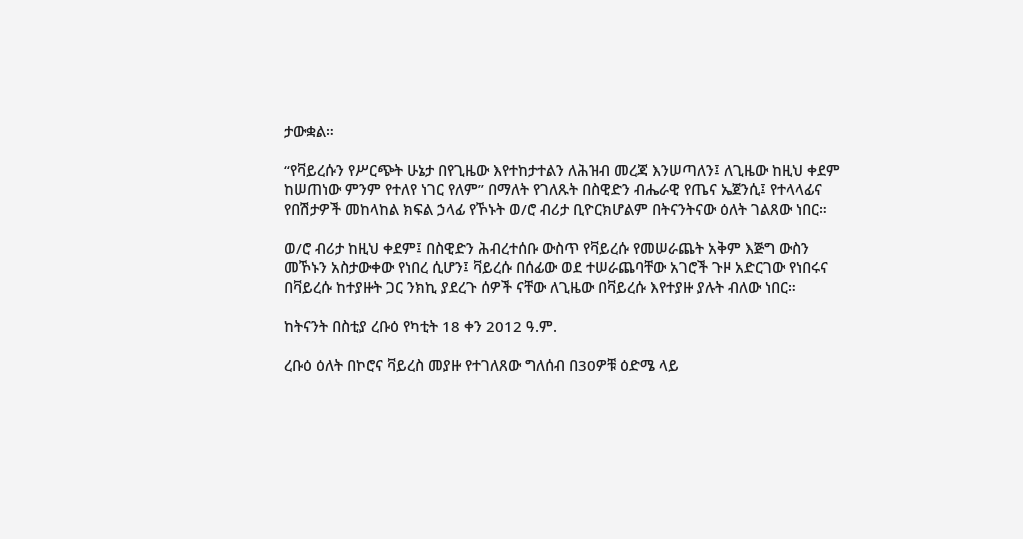ታውቋል።

“የቫይረሱን የሥርጭት ሁኔታ በየጊዜው እየተከታተልን ለሕዝብ መረጃ እንሠጣለን፤ ለጊዜው ከዚህ ቀደም ከሠጠነው ምንም የተለየ ነገር የለም” በማለት የገለጹት በስዊድን ብሔራዊ የጤና ኤጀንሲ፤ የተላላፊና የበሽታዎች መከላከል ክፍል ኃላፊ የኾኑት ወ/ሮ ብሪታ ቢዮርክሆልም በትናንትናው ዕለት ገልጸው ነበር።

ወ/ሮ ብሪታ ከዚህ ቀደም፤ በስዊድን ሕብረተሰቡ ውስጥ የቫይረሱ የመሠራጨት አቅም እጅግ ውስን መኾኑን አስታውቀው የነበረ ሲሆን፤ ቫይረሱ በሰፊው ወደ ተሠራጨባቸው አገሮች ጉዞ አድርገው የነበሩና በቫይረሱ ከተያዙት ጋር ንክኪ ያደረጉ ሰዎች ናቸው ለጊዜው በቫይረሱ እየተያዙ ያሉት ብለው ነበር።

ከትናንት በስቲያ ረቡዕ የካቲት 18 ቀን 2012 ዓ.ም.

ረቡዕ ዕለት በኮሮና ቫይረስ መያዙ የተገለጸው ግለሰብ በ30ዎቹ ዕድሜ ላይ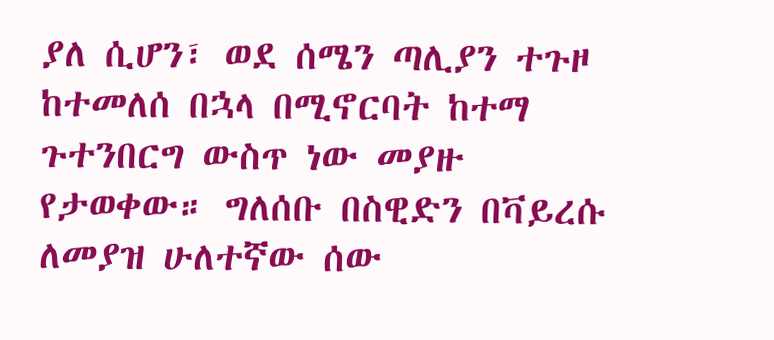ያለ ሲሆን፣ ወደ ሰሜን ጣሊያን ተጉዞ ከተመለሰ በኋላ በሚኖርባት ከተማ ጉተንበርግ ውስጥ ነው መያዙ የታወቀው። ግለሰቡ በስዊድን በቫይረሱ ለመያዝ ሁለተኛው ሰው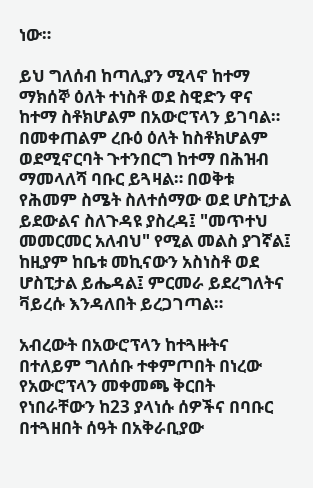ነው።

ይህ ግለሰብ ከጣሊያን ሚላኖ ከተማ ማክሰኞ ዕለት ተነስቶ ወደ ስዊድን ዋና ከተማ ስቶክሆልም በአውሮፕላን ይገባል። በመቀጠልም ረቡዕ ዕለት ከስቶክሆልም ወደሚኖርባት ጉተንበርግ ከተማ በሕዝብ ማመላለሻ ባቡር ይጓዛል። በወቅቱ የሕመም ስሜት ስለተሰማው ወደ ሆስፒታል ይደውልና ስለጉዳዩ ያስረዳ፤ "መጥተህ መመርመር አለብህ" የሚል መልስ ያገኛል፤ ከዚያም ከቤቱ መኪናውን አስነስቶ ወደ ሆስፒታል ይሔዳል፤ ምርመራ ይደረግለትና ቫይረሱ እንዳለበት ይረጋገጣል።

አብረውት በአውሮፕላን ከተጓዙትና በተለይም ግለሰቡ ተቀምጦበት በነረው የአውሮፕላን መቀመጫ ቅርበት የነበራቸውን ከ23 ያላነሱ ሰዎችና በባቡር በተጓዘበት ሰዓት በአቅራቢያው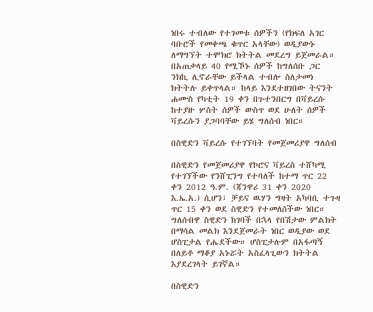ነበሩ ተብለው የተገመቱ ሰዎችን (የክፍለ አገር ባቡሮች የመቀጫ ቁጥር አላቸው) ወዲያውኑ ለማግኘት ተሞክሮ ክትትል መደረግ ይጀመራል። በአጠቃላይ 40 የሚኾኑ ሰዎች ከግለሰቡ ጋር ንክኪ ሊኖራቸው ይችላል ተብሎ ስለታመነ ክትትሉ ይቀጥላል። ከላይ እንደተዘገበው ትናንት ሐሙስ የካቲት 19 ቀን በጉተንበርግ በቫይረሱ ከተያዙ ሦስት ሰዎች ውስጥ ወደ ሁለት ሰዎች ቫይረሱን ያጋባባቸው ይሄ ግለሰብ ነበር።

በስዊድን ቫይረሱ የተገኘባት የመጀመሪያዋ ግለሰብ

በስዊድን የመጀመሪያዋ የኮሮና ቫይረስ ተሸካሚ የተገኘችው የንሸፒንግ የተባለች ከተማ ጥር 22 ቀን 2012 ዓ.ም. (ጃንዋሪ 31 ቀን 2020 እ.ኤ.አ.) ሲሆን፣ ቻይና ዉሃን ግዛት አካባቢ ተጉዛ ጥር 15 ቀን ወደ ስዊድን የተመለሰችው ነበር። ግለሰብዋ ስዊድን ከገባች በኋላ የበሽታው ምልክት በማሳል መልክ እንደጀመራት ነበር ወዲያው ወደ ሆስፒታል የሔደችው። ሆስፒታሉም በአፋጣኝ በለይቶ ማቆያ አኑሯት አስፈላጊውን ክትትል እያደረገላት ይገኛል።

በስዊድን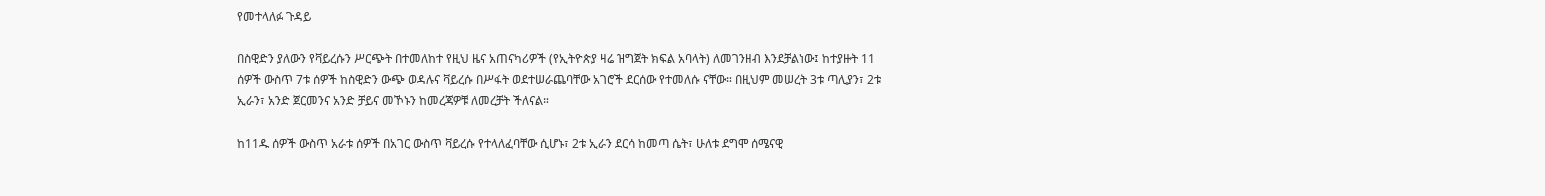የመተላለፉ ጉዳይ

በስዊድን ያለውን የቫይረሱን ሥርጭት በተመለከተ የዚህ ዜና አጠናካሪዎች (የኢትዮጵያ ዛሬ ዝግጀት ክፍል አባላት) ለመገንዘብ እንደቻልነው፤ ከተያዙት 11 ሰዎች ውስጥ 7ቱ ሰዎች ከስዊድን ውጭ ወዳሉና ቫይረሱ በሥፋት ወደተሠራጨባቸው አገሮች ደርሰው የተመለሱ ናቸው። በዚህም መሠረት 3ቱ ጣሊያን፣ 2ቱ ኢራን፣ አንድ ጀርመንና አንድ ቻይና መኾኑን ከመረጃዎቹ ለመረቻት ችለናል።

ከ11ዱ ሰዎች ውስጥ አራቱ ሰዎች በአገር ውስጥ ቫይረሱ የተላለፈባቸው ሲሆኑ፣ 2ቱ ኢራን ደርሳ ከመጣ ሴት፣ ሁለቱ ደግሞ ሰሜናዊ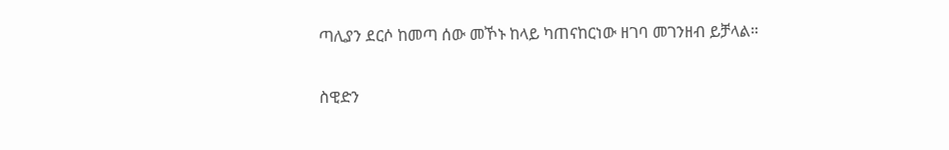ጣሊያን ደርሶ ከመጣ ሰው መኾኑ ከላይ ካጠናከርነው ዘገባ መገንዘብ ይቻላል።

ስዊድን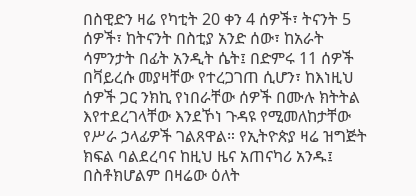በስዊድን ዛሬ የካቲት 20 ቀን 4 ሰዎች፣ ትናንት 5 ሰዎች፣ ከትናንት በስቲያ አንድ ሰው፣ ከአራት ሳምንታት በፊት አንዲት ሴት፤ በድምሩ 11 ሰዎች በቫይረሱ መያዛቸው የተረጋገጠ ሲሆን፣ ከእነዚህ ሰዎች ጋር ንክኪ የነበራቸው ሰዎች በሙሉ ክትትል እየተደረገላቸው እንደኾነ ጉዳዩ የሚመለከታቸው የሥራ ኃላፊዎች ገልጸዋል። የኢትዮጵያ ዛሬ ዝግጅት ክፍል ባልደረባና ከዚህ ዜና አጠናካሪ አንዱ፤ በስቶክሆልም በዛሬው ዕለት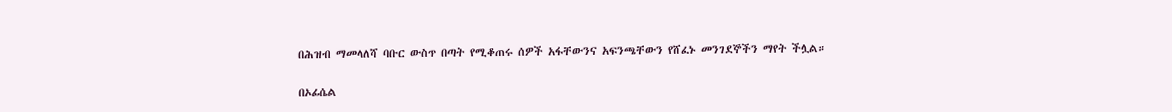በሕዝብ ማመላለሻ ባቡር ውስጥ በጣት የሚቆጠሩ ሰዎች አፋቸውንና አፍንጫቸውን የሸፈኑ መንገደኞችን ማየት ችሏል።

በኦፊሴል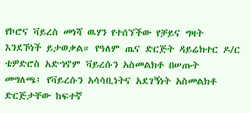የኮሮና ቫይረስ መነሻ ዉሃን የተሰኘችው የቻይና ግዛት እንደኾነች ይታወቃል። የዓለም ጤና ድርጅት ዳይሬክተር ዶ/ር ቴዎድሮስ አድኀኖም ቫይረሱን አስመልክቶ በሠጡት መግለጫ፤ የቫይረሱን አሳሳቢነትና አደገኝነት አስመልክቶ ድርጅታቸው ከፍተኛ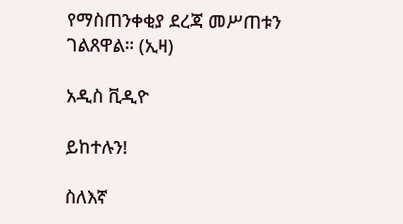የማስጠንቀቂያ ደረጃ መሥጠቱን ገልጸዋል። (ኢዛ)

አዲስ ቪዲዮ

ይከተሉን!

ስለእኛ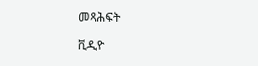መጻሕፍት

ቪዲዮ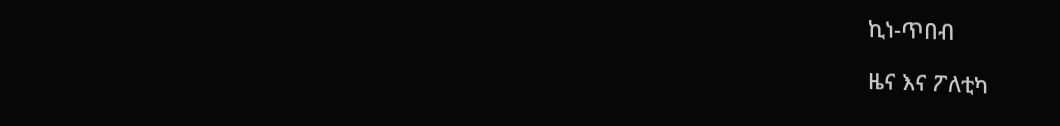ኪነ-ጥበብ

ዜና እና ፖለቲካ